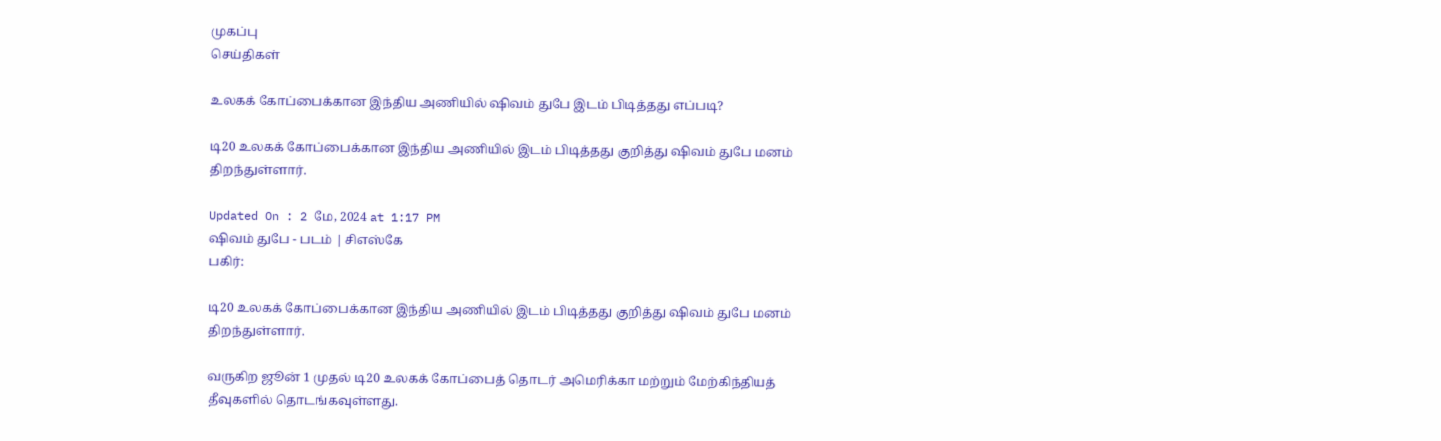முகப்பு
செய்திகள்

உலகக் கோப்பைக்கான இந்திய அணியில் ஷிவம் துபே இடம் பிடித்தது எப்படி?

டி20 உலகக் கோப்பைக்கான இந்திய அணியில் இடம் பிடித்தது குறித்து ஷிவம் துபே மனம் திறந்துள்ளார்.

Updated On : 2 மே, 2024 at 1:17 PM
ஷிவம் துபே - படம் | சிஎஸ்கே
பகிர்:

டி20 உலகக் கோப்பைக்கான இந்திய அணியில் இடம் பிடித்தது குறித்து ஷிவம் துபே மனம் திறந்துள்ளார்.

வருகிற ஜூன் 1 முதல் டி20 உலகக் கோப்பைத் தொடர் அமெரிக்கா மற்றும் மேற்கிந்தியத் தீவுகளில் தொடங்கவுள்ளது.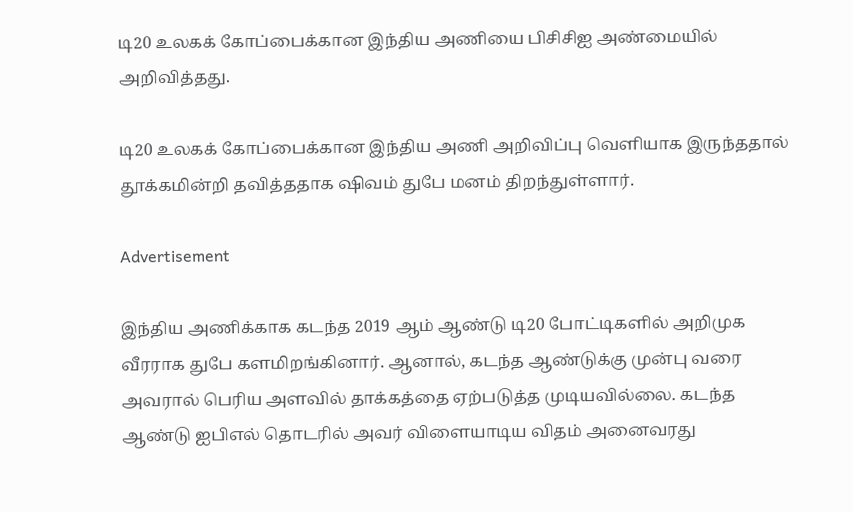டி20 உலகக் கோப்பைக்கான இந்திய அணியை பிசிசிஐ அண்மையில் அறிவித்தது.

டி20 உலகக் கோப்பைக்கான இந்திய அணி அறிவிப்பு வெளியாக இருந்ததால் தூக்கமின்றி தவித்ததாக ஷிவம் துபே மனம் திறந்துள்ளார்.

Advertisement

இந்திய அணிக்காக கடந்த 2019 ஆம் ஆண்டு டி20 போட்டிகளில் அறிமுக வீரராக துபே களமிறங்கினார். ஆனால், கடந்த ஆண்டுக்கு முன்பு வரை அவரால் பெரிய அளவில் தாக்கத்தை ஏற்படுத்த முடியவில்லை. கடந்த ஆண்டு ஐபிஎல் தொடரில் அவர் விளையாடிய விதம் அனைவரது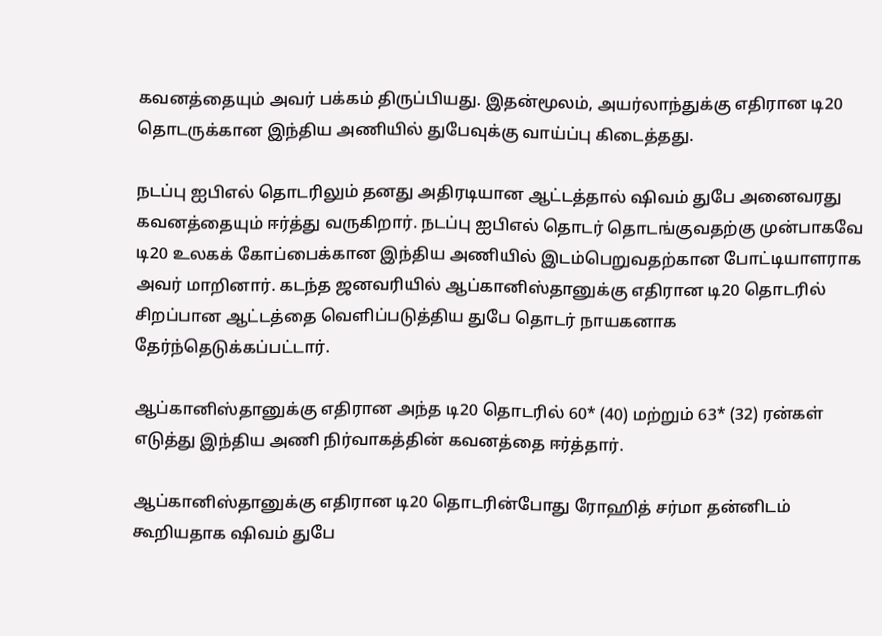கவனத்தையும் அவர் பக்கம் திருப்பியது. இதன்மூலம், அயர்லாந்துக்கு எதிரான டி20 தொடருக்கான இந்திய அணியில் துபேவுக்கு வாய்ப்பு கிடைத்தது.

நடப்பு ஐபிஎல் தொடரிலும் தனது அதிரடியான ஆட்டத்தால் ஷிவம் துபே அனைவரது கவனத்தையும் ஈர்த்து வருகிறார். நடப்பு ஐபிஎல் தொடர் தொடங்குவதற்கு முன்பாகவே டி20 உலகக் கோப்பைக்கான இந்திய அணியில் இடம்பெறுவதற்கான போட்டியாளராக அவர் மாறினார். கடந்த ஜனவரியில் ஆப்கானிஸ்தானுக்கு எதிரான டி20 தொடரில் சிறப்பான ஆட்டத்தை வெளிப்படுத்திய துபே தொடர் நாயகனாக தேர்ந்தெடுக்கப்பட்டார்.

ஆப்கானிஸ்தானுக்கு எதிரான அந்த டி20 தொடரில் 60* (40) மற்றும் 63* (32) ரன்கள் எடுத்து இந்திய அணி நிர்வாகத்தின் கவனத்தை ஈர்த்தார்.

ஆப்கானிஸ்தானுக்கு எதிரான டி20 தொடரின்போது ரோஹித் சர்மா தன்னிடம் கூறியதாக ஷிவம் துபே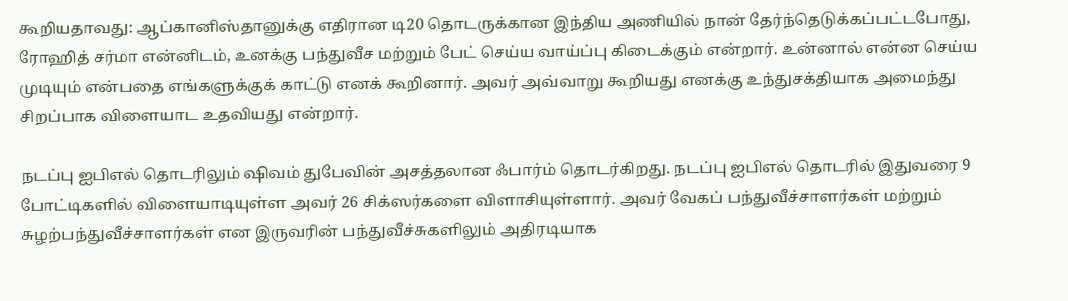கூறியதாவது: ஆப்கானிஸ்தானுக்கு எதிரான டி20 தொடருக்கான இந்திய அணியில் நான் தேர்ந்தெடுக்கப்பட்டபோது, ரோஹித் சர்மா என்னிடம், உனக்கு பந்துவீச மற்றும் பேட் செய்ய வாய்ப்பு கிடைக்கும் என்றார். உன்னால் என்ன செய்ய முடியும் என்பதை எங்களுக்குக் காட்டு எனக் கூறினார். அவர் அவ்வாறு கூறியது எனக்கு உந்துசக்தியாக அமைந்து சிறப்பாக விளையாட உதவியது என்றார்.

நடப்பு ஐபிஎல் தொடரிலும் ஷிவம் துபேவின் அசத்தலான ஃபார்ம் தொடர்கிறது. நடப்பு ஐபிஎல் தொடரில் இதுவரை 9 போட்டிகளில் விளையாடியுள்ள அவர் 26 சிக்ஸர்களை விளாசியுள்ளார். அவர் வேகப் பந்துவீச்சாளர்கள் மற்றும் சுழற்பந்துவீச்சாளர்கள் என இருவரின் பந்துவீச்சுகளிலும் அதிரடியாக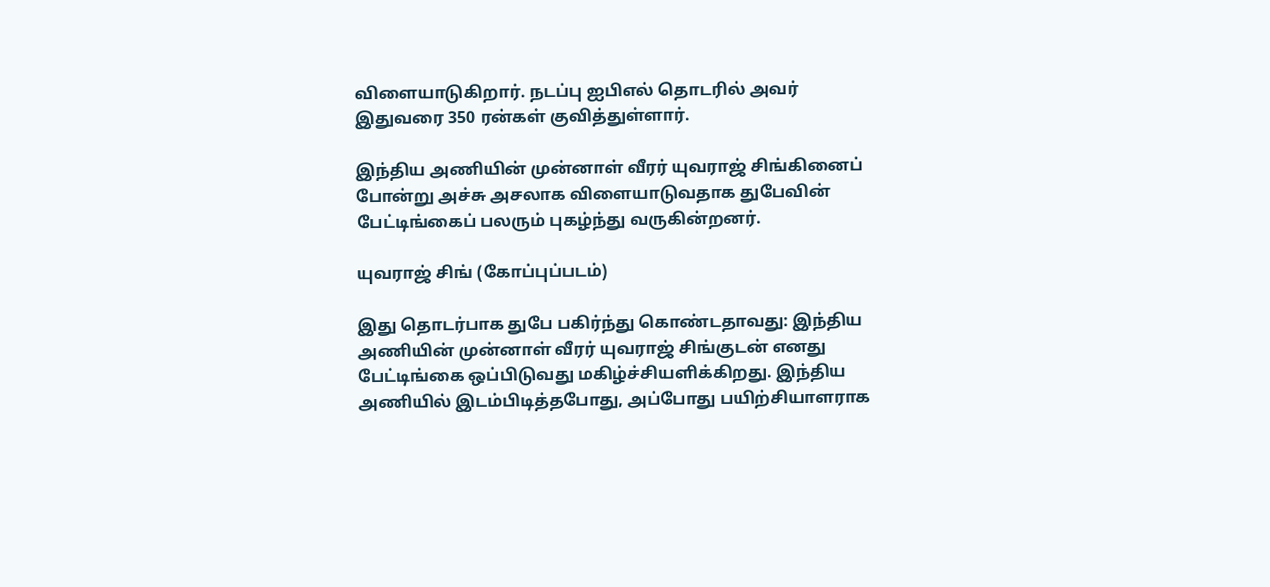விளையாடுகிறார். நடப்பு ஐபிஎல் தொடரில் அவர் இதுவரை 350 ரன்கள் குவித்துள்ளார்.

இந்திய அணியின் முன்னாள் வீரர் யுவராஜ் சிங்கினைப் போன்று அச்சு அசலாக விளையாடுவதாக துபேவின் பேட்டிங்கைப் பலரும் புகழ்ந்து வருகின்றனர்.

யுவராஜ் சிங் (கோப்புப்படம்)

இது தொடர்பாக துபே பகிர்ந்து கொண்டதாவது: இந்திய அணியின் முன்னாள் வீரர் யுவராஜ் சிங்குடன் எனது பேட்டிங்கை ஒப்பிடுவது மகிழ்ச்சியளிக்கிறது. இந்திய அணியில் இடம்பிடித்தபோது, அப்போது பயிற்சியாளராக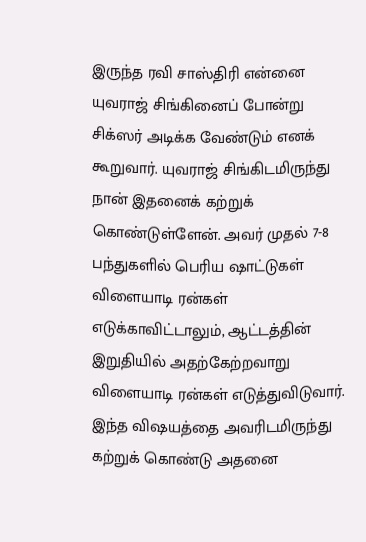இருந்த ரவி சாஸ்திரி என்னை யுவராஜ் சிங்கினைப் போன்று சிக்ஸர் அடிக்க வேண்டும் எனக் கூறுவார். யுவராஜ் சிங்கிடமிருந்து நான் இதனைக் கற்றுக் கொண்டுள்ளேன். அவர் முதல் 7-8 பந்துகளில் பெரிய ஷாட்டுகள் விளையாடி ரன்கள் எடுக்காவிட்டாலும், ஆட்டத்தின் இறுதியில் அதற்கேற்றவாறு விளையாடி ரன்கள் எடுத்துவிடுவார். இந்த விஷயத்தை அவரிடமிருந்து கற்றுக் கொண்டு அதனை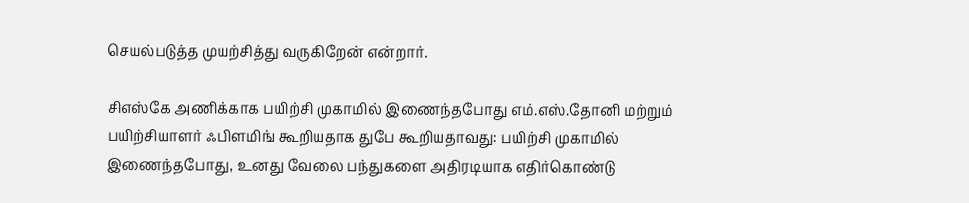செயல்படுத்த முயற்சித்து வருகிறேன் என்றார்.

சிஎஸ்கே அணிக்காக பயிற்சி முகாமில் இணைந்தபோது எம்.எஸ்.தோனி மற்றும் பயிற்சியாளர் ஃபிளமிங் கூறியதாக துபே கூறியதாவது: பயிற்சி முகாமில் இணைந்தபோது, உனது வேலை பந்துகளை அதிரடியாக எதிர்கொண்டு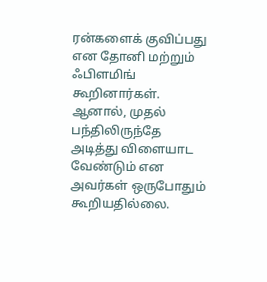ரன்களைக் குவிப்பது என தோனி மற்றும் ஃபிளமிங் கூறினார்கள். ஆனால், முதல் பந்திலிருந்தே அடித்து விளையாட வேண்டும் என அவர்கள் ஒருபோதும் கூறியதில்லை.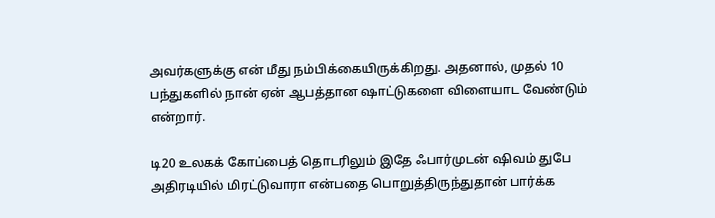அவர்களுக்கு என் மீது நம்பிக்கையிருக்கிறது. அதனால், முதல் 10 பந்துகளில் நான் ஏன் ஆபத்தான ஷாட்டுகளை விளையாட வேண்டும் என்றார்.

டி20 உலகக் கோப்பைத் தொடரிலும் இதே ஃபார்முடன் ஷிவம் துபே அதிரடியில் மிரட்டுவாரா என்பதை பொறுத்திருந்துதான் பார்க்க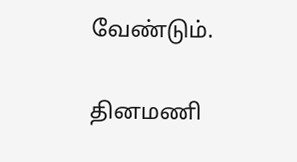வேண்டும்.

தினமணி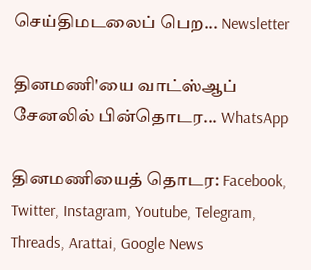செய்திமடலைப் பெற... Newsletter

தினமணி'யை வாட்ஸ்ஆப் சேனலில் பின்தொடர... WhatsApp

தினமணியைத் தொடர: Facebook, Twitter, Instagram, Youtube, Telegram, Threads, Arattai, Google News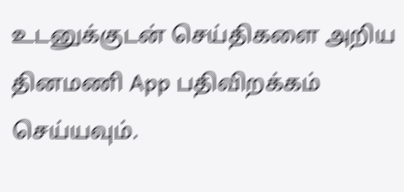உடனுக்குடன் செய்திகளை அறிய தினமணி App பதிவிறக்கம் செய்யவும்.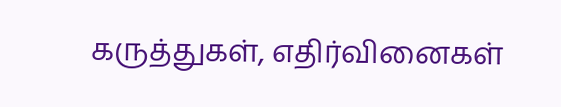கருத்துகள், எதிர்வினைகள்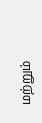மற்றும்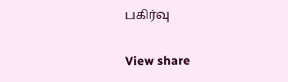பகிர்வு

View share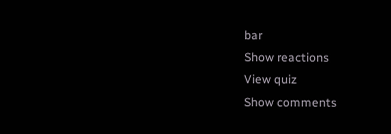bar
Show reactions
View quiz
Show comments